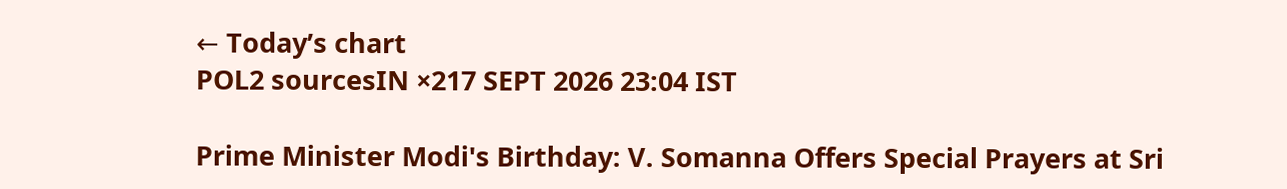← Today’s chart
POL2 sourcesIN ×217 SEPT 2026 23:04 IST

Prime Minister Modi's Birthday: V. Somanna Offers Special Prayers at Sri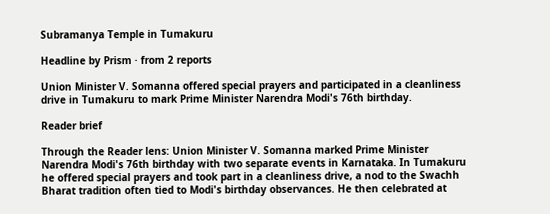Subramanya Temple in Tumakuru

Headline by Prism · from 2 reports

Union Minister V. Somanna offered special prayers and participated in a cleanliness drive in Tumakuru to mark Prime Minister Narendra Modi's 76th birthday.

Reader brief

Through the Reader lens: Union Minister V. Somanna marked Prime Minister Narendra Modi's 76th birthday with two separate events in Karnataka. In Tumakuru he offered special prayers and took part in a cleanliness drive, a nod to the Swachh Bharat tradition often tied to Modi's birthday observances. He then celebrated at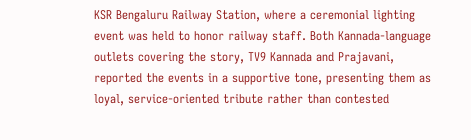KSR Bengaluru Railway Station, where a ceremonial lighting event was held to honor railway staff. Both Kannada-language outlets covering the story, TV9 Kannada and Prajavani, reported the events in a supportive tone, presenting them as loyal, service-oriented tribute rather than contested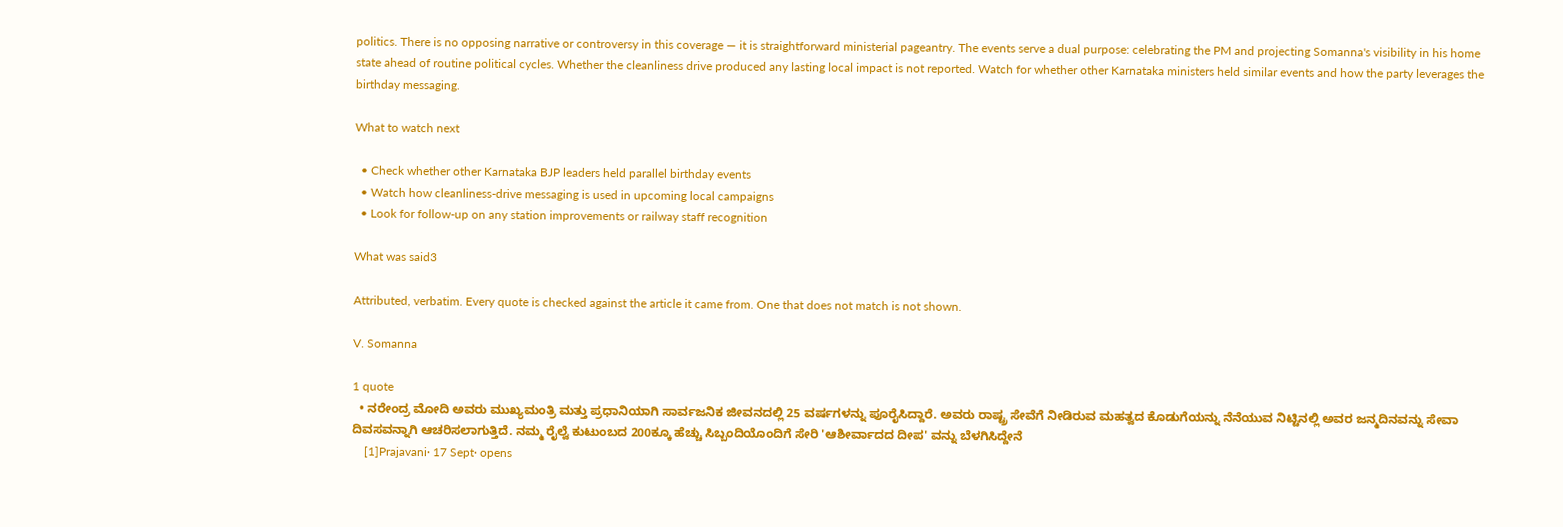politics. There is no opposing narrative or controversy in this coverage — it is straightforward ministerial pageantry. The events serve a dual purpose: celebrating the PM and projecting Somanna's visibility in his home state ahead of routine political cycles. Whether the cleanliness drive produced any lasting local impact is not reported. Watch for whether other Karnataka ministers held similar events and how the party leverages the birthday messaging.

What to watch next

  • Check whether other Karnataka BJP leaders held parallel birthday events
  • Watch how cleanliness-drive messaging is used in upcoming local campaigns
  • Look for follow-up on any station improvements or railway staff recognition

What was said3

Attributed, verbatim. Every quote is checked against the article it came from. One that does not match is not shown.

V. Somanna

1 quote
  • ನರೇಂದ್ರ ಮೋದಿ ಅವರು ಮುಖ್ಯಮಂತ್ರಿ ಮತ್ತು ಪ್ರಧಾನಿಯಾಗಿ ಸಾರ್ವಜನಿಕ ಜೀವನದಲ್ಲಿ 25 ವರ್ಷಗಳನ್ನು ಪೂರೈಸಿದ್ದಾರೆ. ಅವರು ರಾಷ್ಟ್ರ ಸೇವೆಗೆ ನೀಡಿರುವ ಮಹತ್ವದ ಕೊಡುಗೆಯನ್ನು ನೆನೆಯುವ ನಿಟ್ಟಿನಲ್ಲಿ ಅವರ ಜನ್ಮದಿನವನ್ನು ಸೇವಾ ದಿವಸವನ್ನಾಗಿ ಆಚರಿಸಲಾಗುತ್ತಿದೆ. ನಮ್ಮ ರೈಲ್ವೆ ಕುಟುಂಬದ 200ಕ್ಕೂ ಹೆಚ್ಚು ಸಿಬ್ಬಂದಿಯೊಂದಿಗೆ ಸೇರಿ 'ಆಶೀರ್ವಾದದ ದೀಪ' ವನ್ನು ಬೆಳಗಿಸಿದ್ದೇನೆ
    [1]Prajavani· 17 Sept· opens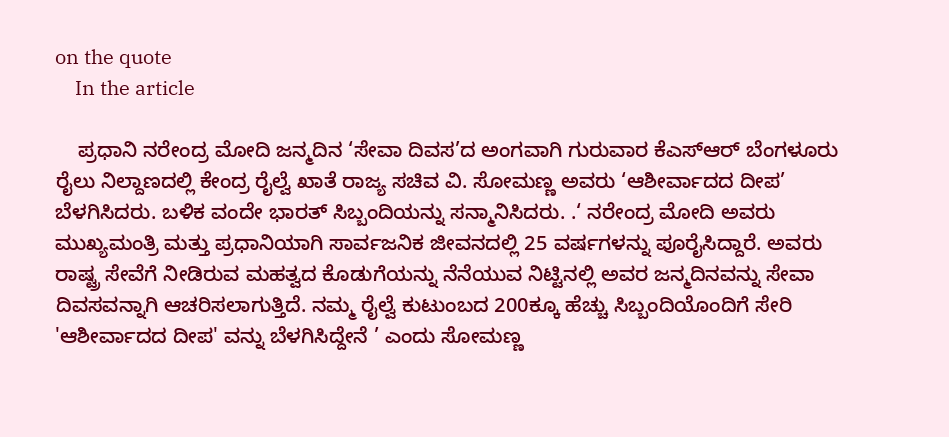on the quote
    In the article

    ಪ್ರಧಾನಿ ನರೇಂದ್ರ ಮೋದಿ ಜನ್ಮದಿನ ‘ಸೇವಾ ದಿವಸ’ದ ಅಂಗವಾಗಿ ಗುರುವಾರ ಕೆಎಸ್ಆರ್ ಬೆಂಗಳೂರು ರೈಲು ನಿಲ್ದಾಣದಲ್ಲಿ ಕೇಂದ್ರ ರೈಲ್ವೆ ಖಾತೆ ರಾಜ್ಯ ಸಚಿವ ವಿ. ಸೋಮಣ್ಣ ಅವರು ‘ಆಶೀರ್ವಾದದ ದೀಪ’ ಬೆಳಗಿಸಿದರು. ಬಳಿಕ ವಂದೇ ಭಾರತ್ ಸಿಬ್ಬಂದಿಯನ್ನು ಸನ್ಮಾನಿಸಿದರು. .‘ ನರೇಂದ್ರ ಮೋದಿ ಅವರು ಮುಖ್ಯಮಂತ್ರಿ ಮತ್ತು ಪ್ರಧಾನಿಯಾಗಿ ಸಾರ್ವಜನಿಕ ಜೀವನದಲ್ಲಿ 25 ವರ್ಷಗಳನ್ನು ಪೂರೈಸಿದ್ದಾರೆ. ಅವರು ರಾಷ್ಟ್ರ ಸೇವೆಗೆ ನೀಡಿರುವ ಮಹತ್ವದ ಕೊಡುಗೆಯನ್ನು ನೆನೆಯುವ ನಿಟ್ಟಿನಲ್ಲಿ ಅವರ ಜನ್ಮದಿನವನ್ನು ಸೇವಾ ದಿವಸವನ್ನಾಗಿ ಆಚರಿಸಲಾಗುತ್ತಿದೆ. ನಮ್ಮ ರೈಲ್ವೆ ಕುಟುಂಬದ 200ಕ್ಕೂ ಹೆಚ್ಚು ಸಿಬ್ಬಂದಿಯೊಂದಿಗೆ ಸೇರಿ 'ಆಶೀರ್ವಾದದ ದೀಪ' ವನ್ನು ಬೆಳಗಿಸಿದ್ದೇನೆ ’ ಎಂದು ಸೋಮಣ್ಣ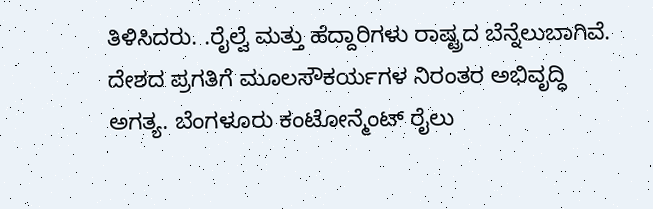ತಿಳಿಸಿದರು. .ರೈಲ್ವೆ ಮತ್ತು ಹೆದ್ದಾರಿಗಳು ರಾಷ್ಟ್ರದ ಬೆನ್ನೆಲುಬಾಗಿವೆ. ದೇಶದ ಪ್ರಗತಿಗೆ ಮೂಲಸೌಕರ್ಯಗಳ ನಿರಂತರ ಅಭಿವೃದ್ಧಿ ಅಗತ್ಯ. ಬೆಂಗಳೂರು ಕಂಟೋನ್ಮೆಂಟ್ ರೈಲು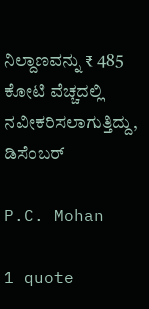ನಿಲ್ದಾಣವನ್ನು ₹ 485 ಕೋಟಿ ವೆಚ್ಚದಲ್ಲಿ ನವೀಕರಿಸಲಾಗುತ್ತಿದ್ದು, ಡಿಸೆಂಬರ್

P.C. Mohan

1 quote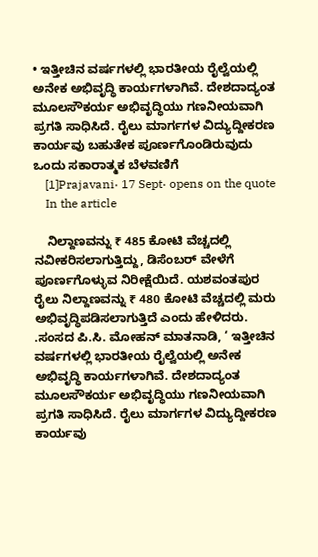• ಇತ್ತೀಚಿನ ವರ್ಷಗಳಲ್ಲಿ ಭಾರತೀಯ ರೈಲ್ವೆಯಲ್ಲಿ ಅನೇಕ ಅಭಿವೃದ್ಧಿ ಕಾರ್ಯಗಳಾಗಿವೆ. ದೇಶದಾದ್ಯಂತ ಮೂಲಸೌಕರ್ಯ ಅಭಿವೃದ್ಧಿಯು ಗಣನೀಯವಾಗಿ ಪ್ರಗತಿ ಸಾಧಿಸಿದೆ. ರೈಲು ಮಾರ್ಗಗಳ ವಿದ್ಯುದ್ದೀಕರಣ ಕಾರ್ಯವು ಬಹುತೇಕ ಪೂರ್ಣಗೊಂಡಿರುವುದು ಒಂದು ಸಕಾರಾತ್ಮಕ ಬೆಳವಣಿಗೆ
    [1]Prajavani· 17 Sept· opens on the quote
    In the article

    ನಿಲ್ದಾಣವನ್ನು ₹ 485 ಕೋಟಿ ವೆಚ್ಚದಲ್ಲಿ ನವೀಕರಿಸಲಾಗುತ್ತಿದ್ದು, ಡಿಸೆಂಬರ್ ವೇಳೆಗೆ ಪೂರ್ಣಗೊಳ್ಳುವ ನಿರೀಕ್ಷೆಯಿದೆ. ಯಶವಂತಪುರ ರೈಲು ನಿಲ್ದಾಣವನ್ನು ₹ 480 ಕೋಟಿ ವೆಚ್ಚದಲ್ಲಿ ಮರು ಅಭಿವೃದ್ಧಿಪಡಿಸಲಾಗುತ್ತಿದೆ ಎಂದು ಹೇಳಿದರು. .ಸಂಸದ ಪಿ.ಸಿ. ಮೋಹನ್ ಮಾತನಾಡಿ, ‘ ಇತ್ತೀಚಿನ ವರ್ಷಗಳಲ್ಲಿ ಭಾರತೀಯ ರೈಲ್ವೆಯಲ್ಲಿ ಅನೇಕ ಅಭಿವೃದ್ಧಿ ಕಾರ್ಯಗಳಾಗಿವೆ. ದೇಶದಾದ್ಯಂತ ಮೂಲಸೌಕರ್ಯ ಅಭಿವೃದ್ಧಿಯು ಗಣನೀಯವಾಗಿ ಪ್ರಗತಿ ಸಾಧಿಸಿದೆ. ರೈಲು ಮಾರ್ಗಗಳ ವಿದ್ಯುದ್ದೀಕರಣ ಕಾರ್ಯವು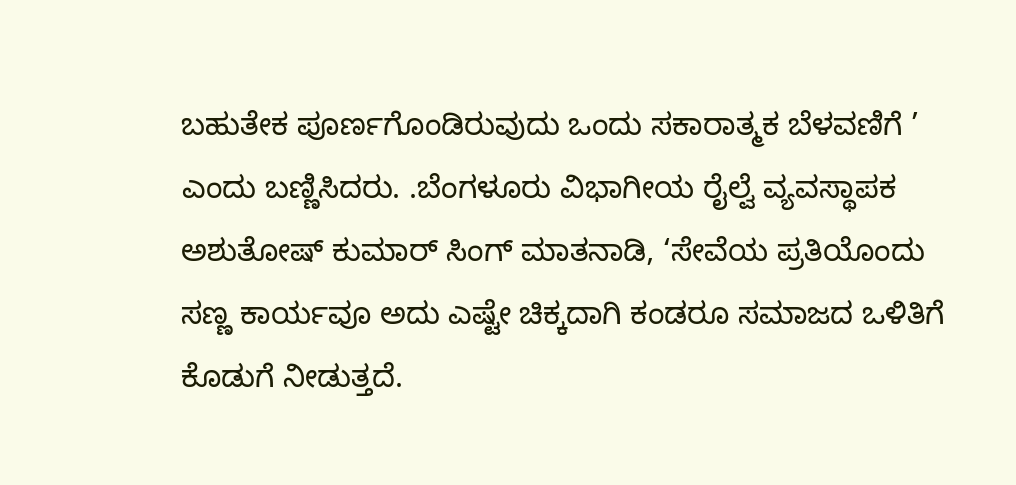ಬಹುತೇಕ ಪೂರ್ಣಗೊಂಡಿರುವುದು ಒಂದು ಸಕಾರಾತ್ಮಕ ಬೆಳವಣಿಗೆ ’ ಎಂದು ಬಣ್ಣಿಸಿದರು. .ಬೆಂಗಳೂರು ವಿಭಾಗೀಯ ರೈಲ್ವೆ ವ್ಯವಸ್ಥಾಪಕ ಅಶುತೋಷ್ ಕುಮಾರ್ ಸಿಂಗ್ ಮಾತನಾಡಿ, ‘ಸೇವೆಯ ಪ್ರತಿಯೊಂದು ಸಣ್ಣ ಕಾರ್ಯವೂ ಅದು ಎಷ್ಟೇ ಚಿಕ್ಕದಾಗಿ ಕಂಡರೂ ಸಮಾಜದ ಒಳಿತಿಗೆ ಕೊಡುಗೆ ನೀಡುತ್ತದೆ.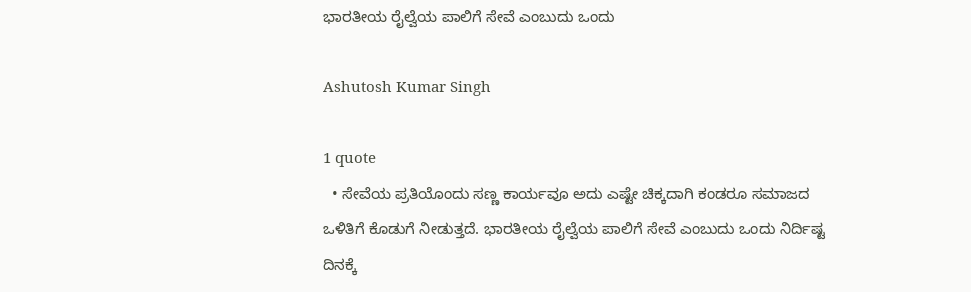ಭಾರತೀಯ ರೈಲ್ವೆಯ ಪಾಲಿಗೆ ಸೇವೆ ಎಂಬುದು ಒಂದು

Ashutosh Kumar Singh

1 quote
  • ಸೇವೆಯ ಪ್ರತಿಯೊಂದು ಸಣ್ಣ ಕಾರ್ಯವೂ ಅದು ಎಷ್ಟೇ ಚಿಕ್ಕದಾಗಿ ಕಂಡರೂ ಸಮಾಜದ ಒಳಿತಿಗೆ ಕೊಡುಗೆ ನೀಡುತ್ತದೆ. ಭಾರತೀಯ ರೈಲ್ವೆಯ ಪಾಲಿಗೆ ಸೇವೆ ಎಂಬುದು ಒಂದು ನಿರ್ದಿಷ್ಟ ದಿನಕ್ಕೆ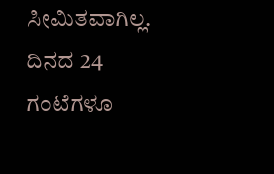ಸೀಮಿತವಾಗಿಲ್ಲ. ದಿನದ 24 ಗಂಟೆಗಳೂ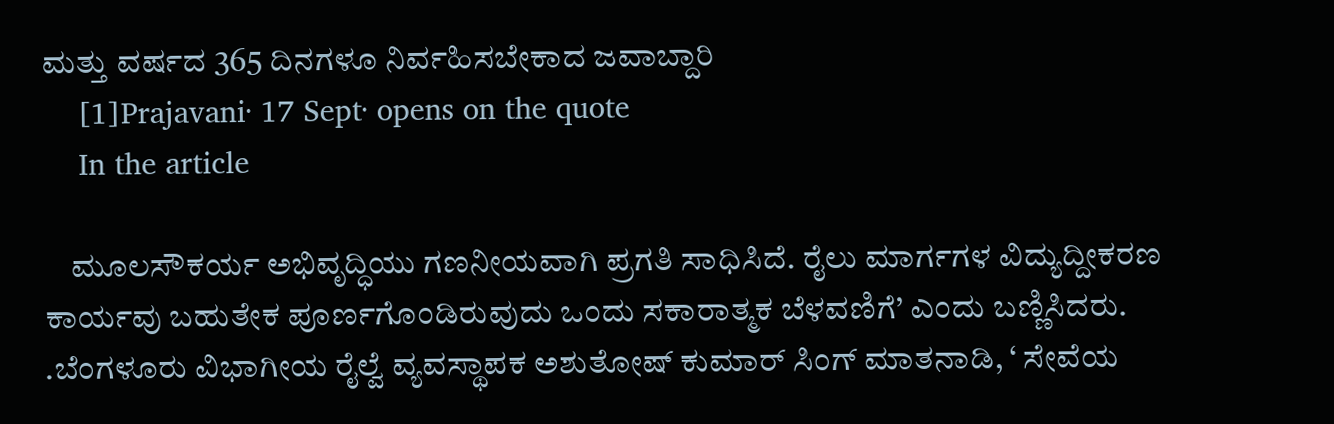ಮತ್ತು ವರ್ಷದ 365 ದಿನಗಳೂ ನಿರ್ವಹಿಸಬೇಕಾದ ಜವಾಬ್ದಾರಿ
    [1]Prajavani· 17 Sept· opens on the quote
    In the article

    ಮೂಲಸೌಕರ್ಯ ಅಭಿವೃದ್ಧಿಯು ಗಣನೀಯವಾಗಿ ಪ್ರಗತಿ ಸಾಧಿಸಿದೆ. ರೈಲು ಮಾರ್ಗಗಳ ವಿದ್ಯುದ್ದೀಕರಣ ಕಾರ್ಯವು ಬಹುತೇಕ ಪೂರ್ಣಗೊಂಡಿರುವುದು ಒಂದು ಸಕಾರಾತ್ಮಕ ಬೆಳವಣಿಗೆ’ ಎಂದು ಬಣ್ಣಿಸಿದರು. .ಬೆಂಗಳೂರು ವಿಭಾಗೀಯ ರೈಲ್ವೆ ವ್ಯವಸ್ಥಾಪಕ ಅಶುತೋಷ್ ಕುಮಾರ್ ಸಿಂಗ್ ಮಾತನಾಡಿ, ‘ ಸೇವೆಯ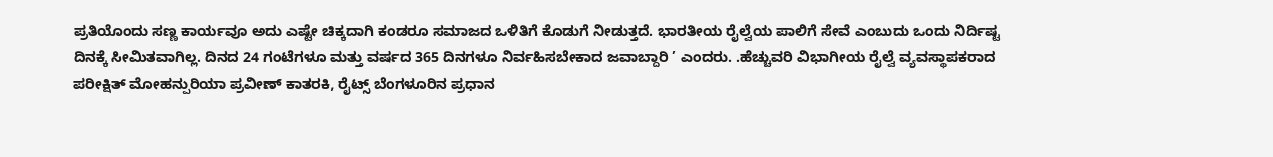ಪ್ರತಿಯೊಂದು ಸಣ್ಣ ಕಾರ್ಯವೂ ಅದು ಎಷ್ಟೇ ಚಿಕ್ಕದಾಗಿ ಕಂಡರೂ ಸಮಾಜದ ಒಳಿತಿಗೆ ಕೊಡುಗೆ ನೀಡುತ್ತದೆ. ಭಾರತೀಯ ರೈಲ್ವೆಯ ಪಾಲಿಗೆ ಸೇವೆ ಎಂಬುದು ಒಂದು ನಿರ್ದಿಷ್ಟ ದಿನಕ್ಕೆ ಸೀಮಿತವಾಗಿಲ್ಲ. ದಿನದ 24 ಗಂಟೆಗಳೂ ಮತ್ತು ವರ್ಷದ 365 ದಿನಗಳೂ ನಿರ್ವಹಿಸಬೇಕಾದ ಜವಾಬ್ದಾರಿ ’ ಎಂದರು. .ಹೆಚ್ಚುವರಿ ವಿಭಾಗೀಯ ರೈಲ್ವೆ ವ್ಯವಸ್ಥಾಪಕರಾದ ಪರೀಕ್ಷಿತ್ ಮೋಹನ್ಪುರಿಯಾ ಪ್ರವೀಣ್ ಕಾತರಕಿ, ರೈಟ್ಸ್ ಬೆಂಗಳೂರಿನ ಪ್ರಧಾನ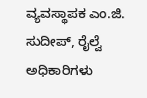ವ್ಯವಸ್ಥಾಪಕ ಎಂ.ಜಿ. ಸುದೀಪ್, ರೈಲ್ವೆ ಅಧಿಕಾರಿಗಳು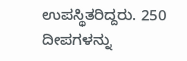ಉಪಸ್ಥಿತರಿದ್ದರು. 250 ದೀಪಗಳನ್ನು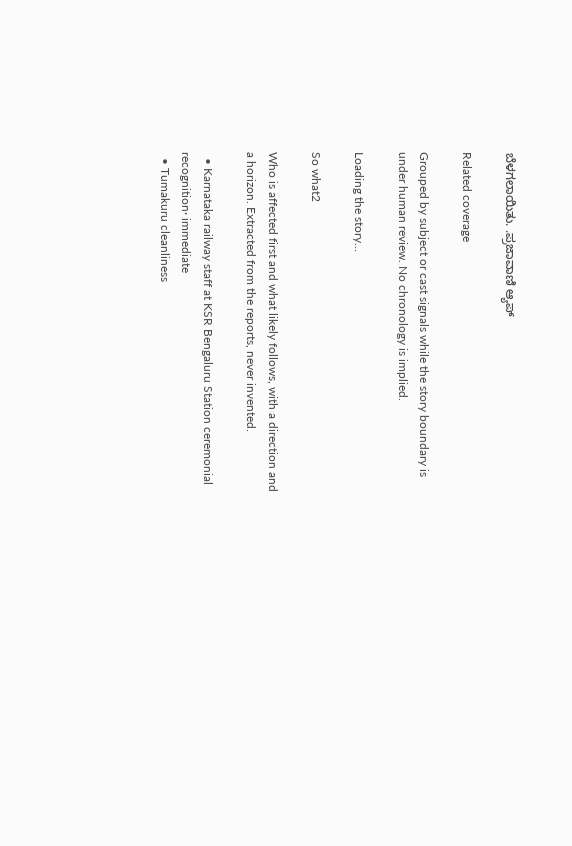ಬೆಳಗಲಾಯಿತು. .ಪ್ರಜಾವಾಣಿ ಆ್ಯಪ್

Related coverage

Grouped by subject or cast signals while the story boundary is under human review. No chronology is implied.

Loading the story…

So what2

Who is affected first and what likely follows, with a direction and a horizon. Extracted from the reports, never invented.

  • Karnataka railway staff at KSR Bengaluru Station ceremonial recognition· immediate
  • Tumakuru cleanliness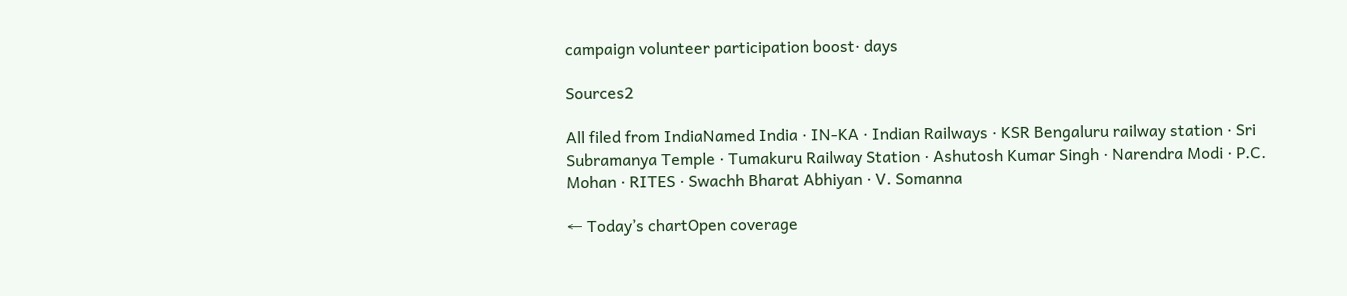campaign volunteer participation boost· days

Sources2

All filed from IndiaNamed India · IN-KA · Indian Railways · KSR Bengaluru railway station · Sri Subramanya Temple · Tumakuru Railway Station · Ashutosh Kumar Singh · Narendra Modi · P.C. Mohan · RITES · Swachh Bharat Abhiyan · V. Somanna

← Today’s chartOpen coverage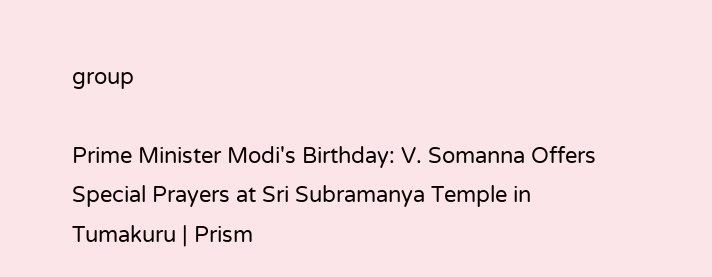group

Prime Minister Modi's Birthday: V. Somanna Offers Special Prayers at Sri Subramanya Temple in Tumakuru | Prism